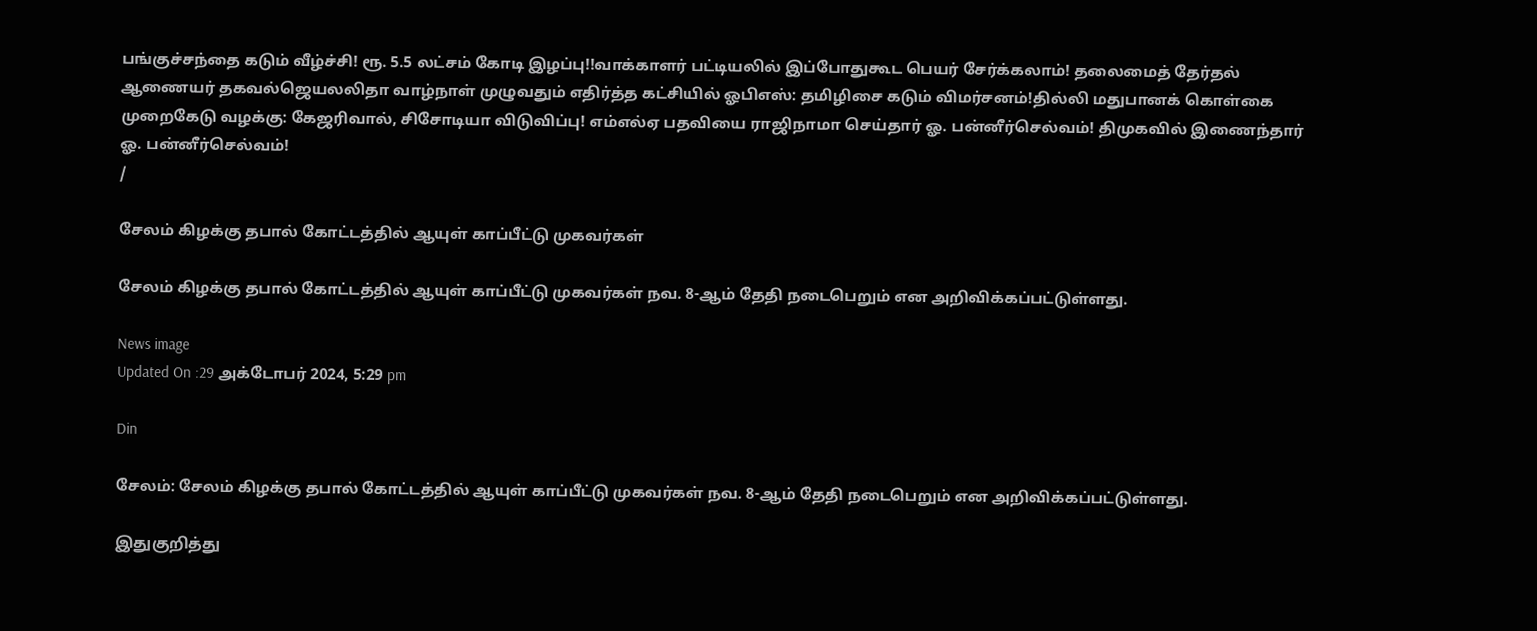பங்குச்சந்தை கடும் வீழ்ச்சி! ரூ. 5.5 லட்சம் கோடி இழப்பு!!வாக்காளர் பட்டியலில் இப்போதுகூட பெயர் சேர்க்கலாம்! தலைமைத் தேர்தல் ஆணையர் தகவல்ஜெயலலிதா வாழ்நாள் முழுவதும் எதிர்த்த கட்சியில் ஓபிஎஸ்: தமிழிசை கடும் விமர்சனம்!தில்லி மதுபானக் கொள்கை முறைகேடு வழக்கு: கேஜரிவால், சிசோடியா விடுவிப்பு! எம்எல்ஏ பதவியை ராஜிநாமா செய்தார் ஓ. பன்னீர்செல்வம்! திமுகவில் இணைந்தார் ஓ. பன்னீர்செல்வம்!
/

சேலம் கிழக்கு தபால் கோட்டத்தில் ஆயுள் காப்பீட்டு முகவர்கள்

சேலம் கிழக்கு தபால் கோட்டத்தில் ஆயுள் காப்பீட்டு முகவர்கள் நவ. 8-ஆம் தேதி நடைபெறும் என அறிவிக்கப்பட்டுள்ளது.

News image
Updated On :29 அக்டோபர் 2024, 5:29 pm

Din

சேலம்: சேலம் கிழக்கு தபால் கோட்டத்தில் ஆயுள் காப்பீட்டு முகவர்கள் நவ. 8-ஆம் தேதி நடைபெறும் என அறிவிக்கப்பட்டுள்ளது.

இதுகுறித்து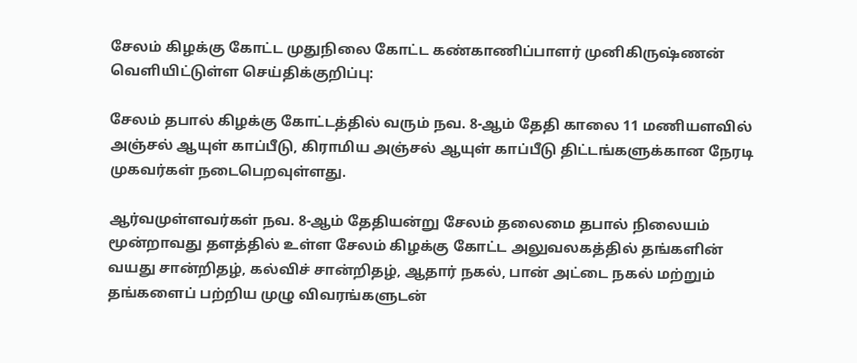சேலம் கிழக்கு கோட்ட முதுநிலை கோட்ட கண்காணிப்பாளர் முனிகிருஷ்ணன் வெளியிட்டுள்ள செய்திக்குறிப்பு:

சேலம் தபால் கிழக்கு கோட்டத்தில் வரும் நவ. 8-ஆம் தேதி காலை 11 மணியளவில் அஞ்சல் ஆயுள் காப்பீடு, கிராமிய அஞ்சல் ஆயுள் காப்பீடு திட்டங்களுக்கான நேரடி முகவர்கள் நடைபெறவுள்ளது.

ஆர்வமுள்ளவர்கள் நவ. 8-ஆம் தேதியன்று சேலம் தலைமை தபால் நிலையம் மூன்றாவது தளத்தில் உள்ள சேலம் கிழக்கு கோட்ட அலுவலகத்தில் தங்களின் வயது சான்றிதழ், கல்விச் சான்றிதழ், ஆதார் நகல், பான் அட்டை நகல் மற்றும் தங்களைப் பற்றிய முழு விவரங்களுடன்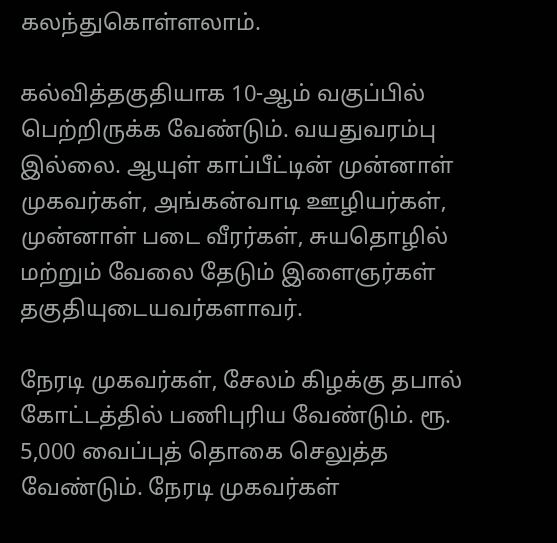கலந்துகொள்ளலாம்.

கல்வித்தகுதியாக 10-ஆம் வகுப்பில் பெற்றிருக்க வேண்டும். வயதுவரம்பு இல்லை. ஆயுள் காப்பீட்டின் முன்னாள் முகவர்கள், அங்கன்வாடி ஊழியர்கள், முன்னாள் படை வீரர்கள், சுயதொழில் மற்றும் வேலை தேடும் இளைஞர்கள் தகுதியுடையவர்களாவர்.

நேரடி முகவர்கள், சேலம் கிழக்கு தபால் கோட்டத்தில் பணிபுரிய வேண்டும். ரூ. 5,000 வைப்புத் தொகை செலுத்த வேண்டும். நேரடி முகவர்கள்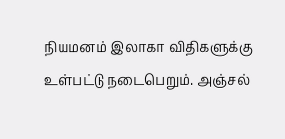நியமனம் இலாகா விதிகளுக்கு உள்பட்டு நடைபெறும். அஞ்சல்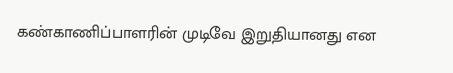கண்காணிப்பாளரின் முடிவே இறுதியானது என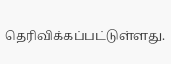தெரிவிக்கப்பட்டுள்ளது.